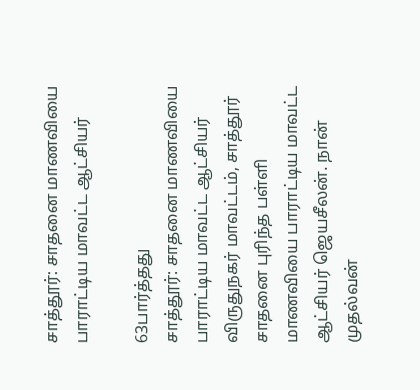சாத்தூர்: சாதனை மாணவியை பாராட்டிய மாவட்ட ஆட்சியர்

63பார்த்தது
சாத்தூர்: சாதனை மாணவியை பாராட்டிய மாவட்ட ஆட்சியர்
விருதுநகர் மாவட்டம், சாத்தூர் சாதனை புரிந்த பள்ளி மாணவியை பாராட்டிய மாவட்ட ஆட்சியர் ஜெயசீலன். நான் முதல்வன்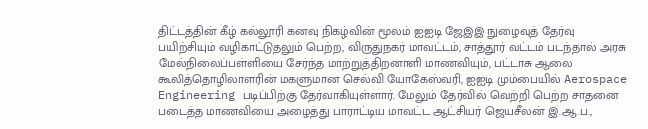திட்டத்தின் கீழ் கல்லூரி கனவு நிகழ்வின் மூலம் ஐஐடி ஜேஇஇ நுழைவுத் தேர்வு பயிற்சியும் வழிகாட்டுதலும் பெற்ற, விருதுநகர் மாவட்டம், சாத்தூர் வட்டம் படந்தால் அரசு மேல்நிலைப்பள்ளியை சேர்ந்த மாற்றுத்திறனாளி மாணவியும், பட்டாசு ஆலை கூலித்தொழிலாளரின் மகளுமான செல்வி யோகேஸ்வரி, ஐஐடி மும்பையில் Aerospace Engineering படிப்பிற்கு தேர்வாகியுள்ளார். மேலும் தேர்வில் வெற்றி பெற்ற சாதனை படைத்த மாணவியை அழைத்து பாராட்டிய மாவட்ட ஆட்சியர் ஜெயசீலன் இ.ஆ.ப.,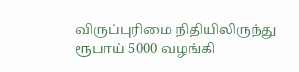விருப்புரிமை நிதியிலிருந்து ரூபாய் 5000 வழங்கி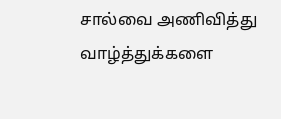சால்வை அணிவித்து வாழ்த்துக்களை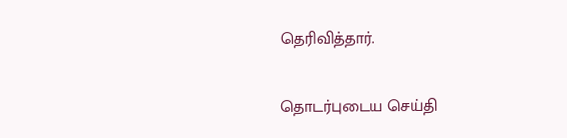தெரிவித்தார்.

தொடர்புடைய செய்தி